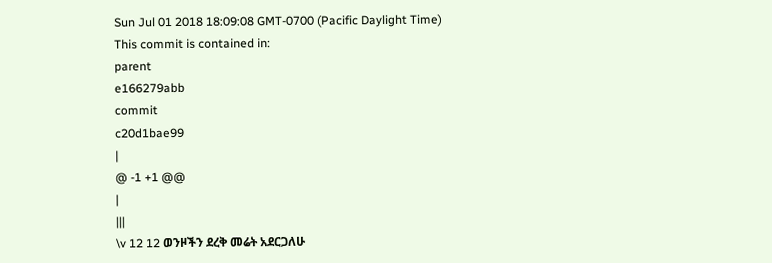Sun Jul 01 2018 18:09:08 GMT-0700 (Pacific Daylight Time)
This commit is contained in:
parent
e166279abb
commit
c20d1bae99
|
@ -1 +1 @@
|
|||
\v 12 12 ወንዞችን ደረቅ መሬት አደርጋለሁ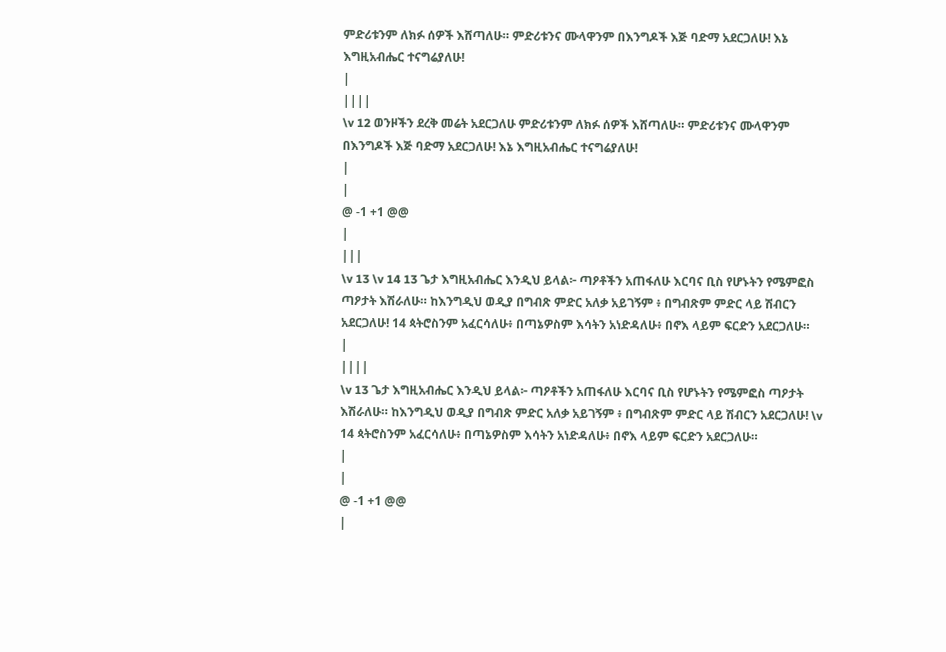ምድሪቱንም ለክፉ ሰዎች እሸጣለሁ። ምድሪቱንና ሙላዋንም በእንግዶች እጅ ባድማ አደርጋለሁ! እኔ እግዚአብሔር ተናግሬያለሁ!
|
||||
\v 12 ወንዞችን ደረቅ መሬት አደርጋለሁ ምድሪቱንም ለክፉ ሰዎች እሸጣለሁ። ምድሪቱንና ሙላዋንም በእንግዶች እጅ ባድማ አደርጋለሁ! እኔ እግዚአብሔር ተናግሬያለሁ!
|
|
@ -1 +1 @@
|
|||
\v 13 \v 14 13 ጌታ እግዚአብሔር እንዲህ ይላል፦ ጣዖቶችን አጠፋለሁ እርባና ቢስ የሆኑትን የሜምፎስ ጣዖታት እሽራለሁ። ከእንግዲህ ወዲያ በግብጽ ምድር አለቃ አይገኝም ፥ በግብጽም ምድር ላይ ሽብርን አደርጋለሁ! 14 ጳትሮስንም አፈርሳለሁ፥ በጣኔዎስም እሳትን አነድዳለሁ፥ በኖእ ላይም ፍርድን አደርጋለሁ።
|
||||
\v 13 ጌታ እግዚአብሔር እንዲህ ይላል፦ ጣዖቶችን አጠፋለሁ እርባና ቢስ የሆኑትን የሜምፎስ ጣዖታት እሽራለሁ። ከእንግዲህ ወዲያ በግብጽ ምድር አለቃ አይገኝም ፥ በግብጽም ምድር ላይ ሽብርን አደርጋለሁ! \v 14 ጳትሮስንም አፈርሳለሁ፥ በጣኔዎስም እሳትን አነድዳለሁ፥ በኖእ ላይም ፍርድን አደርጋለሁ።
|
|
@ -1 +1 @@
|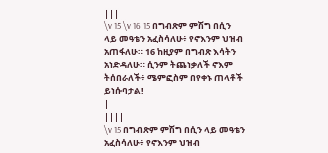|||
\v 15 \v 16 15 በግብጽም ምሽግ በሲን ላይ መዓቴን አፈስሳለሁ፥ የኖእንም ህዝብ አጠፋለሁ። 16 ከዚያም በግብጽ እሳትን አነድዳለሁ። ሲንም ትጨነቃለች ኖእም ትሰበራለች፥ ሜምፎስም በየቀኑ ጠላቶች ይነሱባታል!
|
||||
\v 15 በግብጽም ምሽግ በሲን ላይ መዓቴን አፈስሳለሁ፥ የኖእንም ህዝብ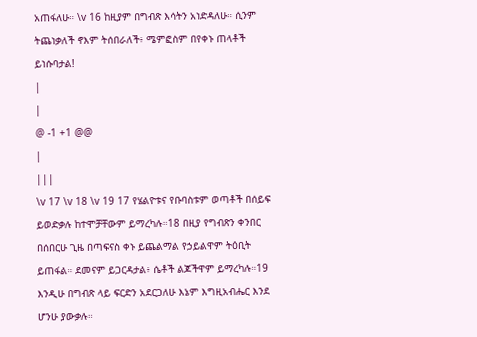አጠፋለሁ። \v 16 ከዚያም በግብጽ እሳትን አነድዳለሁ። ሲንም ትጨነቃለች ኖእም ትሰበራለች፥ ሜምፎስም በየቀኑ ጠላቶች ይነሱባታል!
|
|
@ -1 +1 @@
|
|||
\v 17 \v 18 \v 19 17 የሄልዮቱና የቡባስቱም ወጣቶች በሰይፍ ይወድቃሉ ከተሞቻቸውም ይማረካሉ።18 በዚያ የግብጽን ቀንበር በሰበርሁ ጊዜ በጣፍናስ ቀኑ ይጨልማል የኃይልዋም ትዕቢት ይጠፋል። ደመናም ይጋርዳታል፥ ሴቶች ልጆችዋም ይማረካሉ።19 እንዲሁ በግብጽ ላይ ፍርድን አደርጋለሁ እኔም እግዚአብሔር እንደ ሆንሁ ያውቃሉ።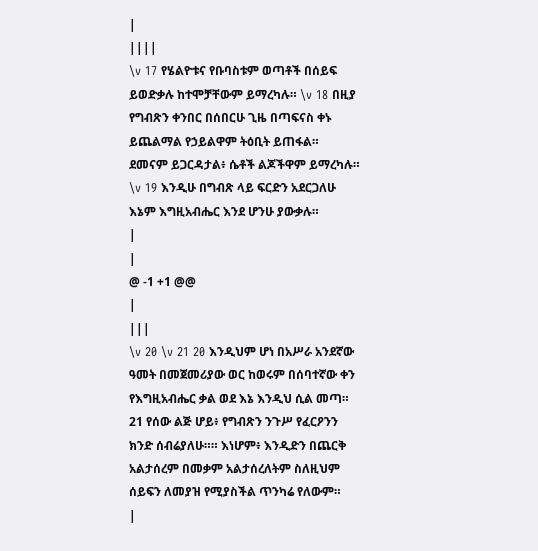|
||||
\v 17 የሄልዮቱና የቡባስቱም ወጣቶች በሰይፍ ይወድቃሉ ከተሞቻቸውም ይማረካሉ። \v 18 በዚያ የግብጽን ቀንበር በሰበርሁ ጊዜ በጣፍናስ ቀኑ ይጨልማል የኃይልዋም ትዕቢት ይጠፋል። ደመናም ይጋርዳታል፥ ሴቶች ልጆችዋም ይማረካሉ። \v 19 እንዲሁ በግብጽ ላይ ፍርድን አደርጋለሁ እኔም እግዚአብሔር እንደ ሆንሁ ያውቃሉ።
|
|
@ -1 +1 @@
|
|||
\v 20 \v 21 20 እንዲህም ሆነ በአሥራ አንደኛው ዓመት በመጀመሪያው ወር ከወሩም በሰባተኛው ቀን የእግዚአብሔር ቃል ወደ እኔ እንዲህ ሲል መጣ። 21 የሰው ልጅ ሆይ፥ የግብጽን ንጉሥ የፈርዖንን ክንድ ሰብሬያለሁ።። እነሆም፥ እንዲድን በጨርቅ አልታሰረም በመቃም አልታሰረለትም ስለዚህም ሰይፍን ለመያዝ የሚያስችል ጥንካሬ የለውም።
|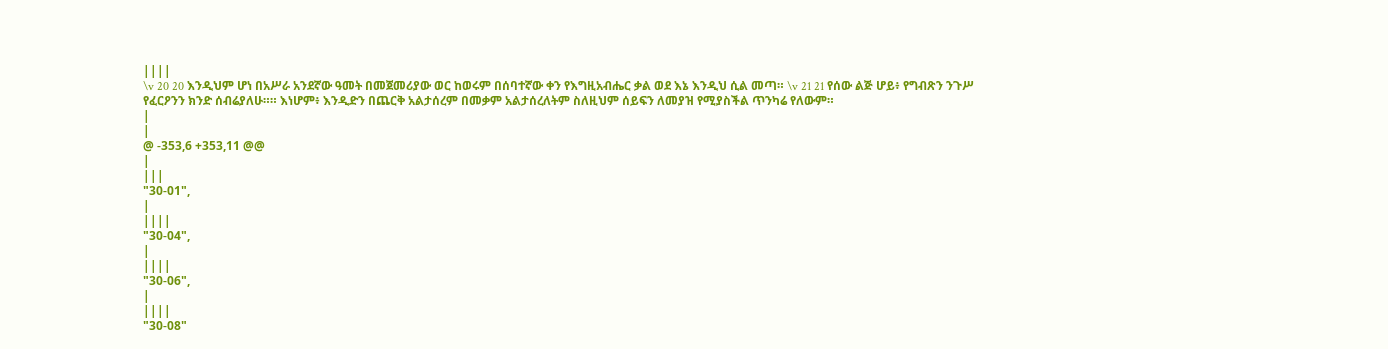||||
\v 20 20 እንዲህም ሆነ በአሥራ አንደኛው ዓመት በመጀመሪያው ወር ከወሩም በሰባተኛው ቀን የእግዚአብሔር ቃል ወደ እኔ እንዲህ ሲል መጣ። \v 21 21 የሰው ልጅ ሆይ፥ የግብጽን ንጉሥ የፈርዖንን ክንድ ሰብሬያለሁ።። እነሆም፥ እንዲድን በጨርቅ አልታሰረም በመቃም አልታሰረለትም ስለዚህም ሰይፍን ለመያዝ የሚያስችል ጥንካሬ የለውም።
|
|
@ -353,6 +353,11 @@
|
|||
"30-01",
|
||||
"30-04",
|
||||
"30-06",
|
||||
"30-08"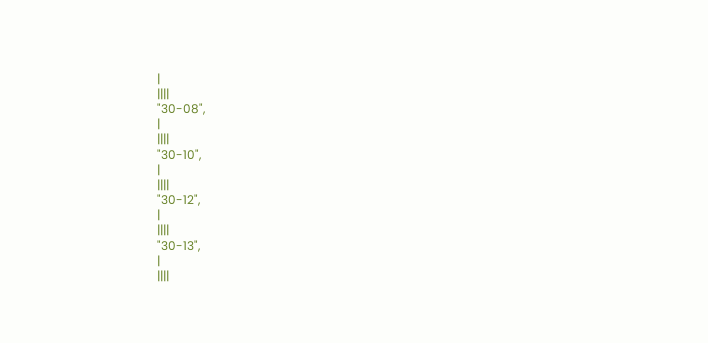|
||||
"30-08",
|
||||
"30-10",
|
||||
"30-12",
|
||||
"30-13",
|
||||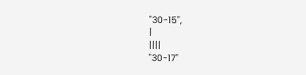"30-15",
|
||||
"30-17"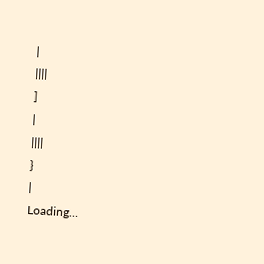|
||||
]
|
||||
}
|
Loading…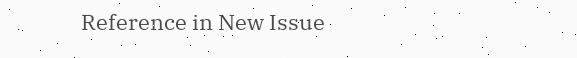Reference in New Issue